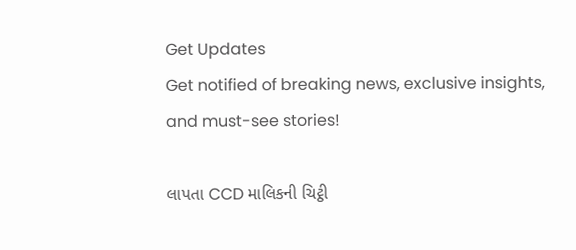Get Updates
Get notified of breaking news, exclusive insights, and must-see stories!

લાપતા CCD માલિકની ચિટ્ઠી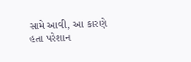સામે આવી, આ કારણે હતા પરેશાન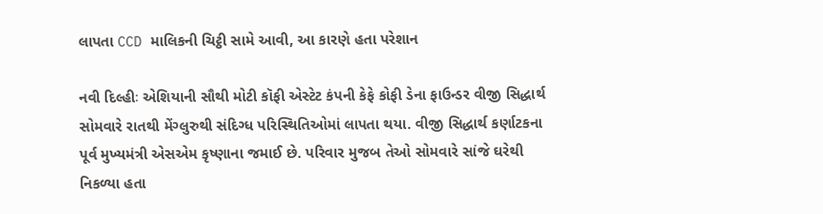લાપતા CCD માલિકની ચિટ્ઠી સામે આવી, આ કારણે હતા પરેશાન

નવી દિલ્હીઃ એશિયાની સૌથી મોટી કૉફી એસ્ટેટ કંપની કેફે કોફી ડેના ફાઉન્ડર વીજી સિદ્ધાર્થ સોમવારે રાતથી મેંગ્લુરુથી સંદિગ્ધ પરિસ્થિતિઓમાં લાપતા થયા. વીજી સિદ્ધાર્થ કર્ણાટકના પૂર્વ મુખ્યમંત્રી એસએમ કૃષ્ણાના જમાઈ છે. પરિવાર મુજબ તેઓ સોમવારે સાંજે ઘરેથી નિકળ્યા હતા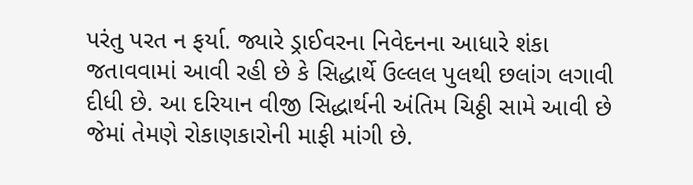પરંતુ પરત ન ફર્યા. જ્યારે ડ્રાઈવરના નિવેદનના આધારે શંકા જતાવવામાં આવી રહી છે કે સિદ્ધાર્થે ઉલ્લલ પુલથી છલાંગ લગાવી દીધી છે. આ દરિયાન વીજી સિદ્ધાર્થની અંતિમ ચિઠ્ઠી સામે આવી છે જેમાં તેમણે રોકાણકારોની માફી માંગી છે.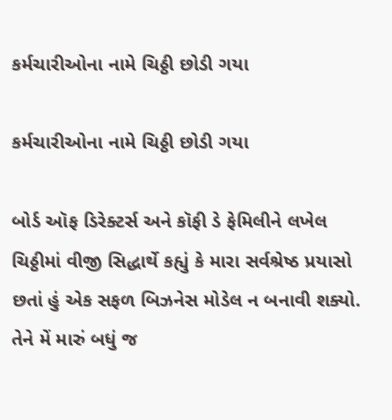કર્મચારીઓના નામે ચિઠ્ઠી છોડી ગયા

કર્મચારીઓના નામે ચિઠ્ઠી છોડી ગયા

બોર્ડ ઑફ ડિરેક્ટર્સ અને કૉફી ડે ફેમિલીને લખેલ ચિઠ્ઠીમાં વીજી સિદ્ધાર્થે કહ્યું કે મારા સર્વશ્રેષ્ઠ પ્રયાસો છતાં હું એક સફળ બિઝનેસ મોડેલ ન બનાવી શક્યો. તેને મેં મારું બધું જ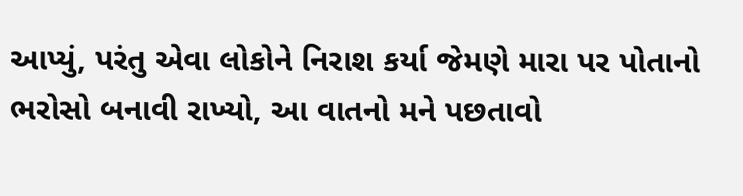આપ્યું, પરંતુ એવા લોકોને નિરાશ કર્યા જેમણે મારા પર પોતાનો ભરોસો બનાવી રાખ્યો, આ વાતનો મને પછતાવો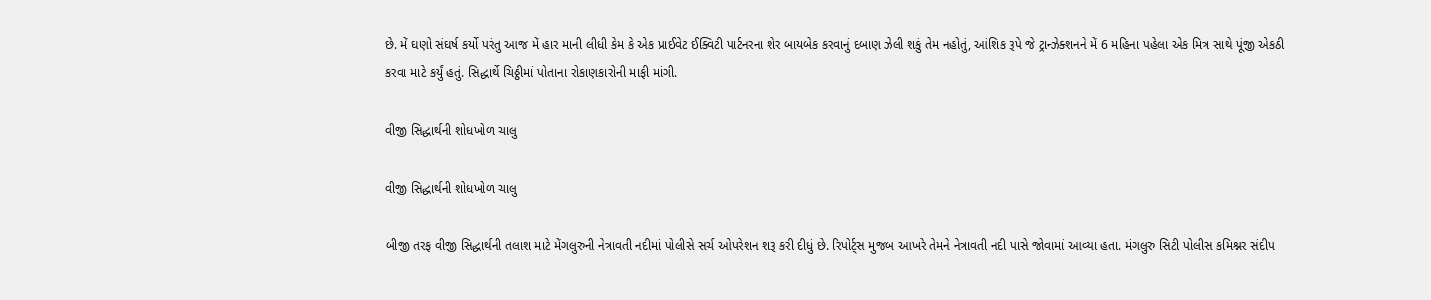છે. મેં ઘણો સંઘર્ષ કર્યો પરંતુ આજ મેં હાર માની લીધી કેમ કે એક પ્રાઈવેટ ઈક્વિટી પાર્ટનરના શેર બાયબેક કરવાનું દબાણ ઝેલી શકું તેમ નહોતું, આંશિક રૂપે જે ટ્રાન્ઝેક્શનને મેં 6 મહિના પહેલા એક મિત્ર સાથે પૂંજી એકઠી કરવા માટે કર્યું હતું. સિદ્ધાર્થે ચિઠ્ઠીમાં પોતાના રોકાણકારોની માફી માંગી.

વીજી સિદ્ધાર્થની શોધખોળ ચાલુ

વીજી સિદ્ધાર્થની શોધખોળ ચાલુ

બીજી તરફ વીજી સિદ્ધાર્થની તલાશ માટે મેંગલુરુની નેત્રાવતી નદીમાં પોલીસે સર્ચ ઓપરેશન શરૂ કરી દીધું છે. રિપોર્ટ્સ મુજબ આખરે તેમને નેત્રાવતી નદી પાસે જોવામાં આવ્યા હતા. મંગલુરુ સિટી પોલીસ કમિશ્નર સંદીપ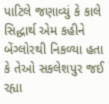પાટિલે જણાવ્યું કે કાલે સિદ્ધાર્થ એમ કહીને બેંગ્લોરથી નિકળ્યા હતા કે તેઓ સકલેશપુર જઈ રહ્યા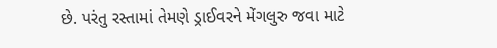છે. પરંતુ રસ્તામાં તેમણે ડ્રાઈવરને મેંગલુરુ જવા માટે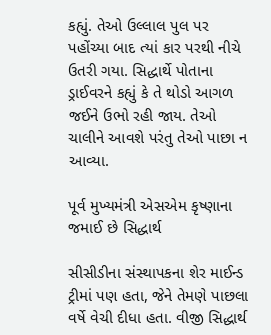કહ્યું. તેઓ ઉલ્લાલ પુલ પર પહોંચ્યા બાદ ત્યાં કાર પરથી નીચે ઉતરી ગયા. સિદ્ધાર્થે પોતાના ડ્રાઈવરને કહ્યું કે તે થોડો આગળ જઈને ઉભો રહી જાય. તેઓ ચાલીને આવશે પરંતુ તેઓ પાછા ન આવ્યા.

પૂર્વ મુખ્યમંત્રી એસએમ કૃષ્ણાના જમાઈ છે સિદ્ધાર્થ

સીસીડીના સંસ્થાપકના શેર માઈન્ડ ટ્રીમાં પણ હતા, જેને તેમણે પાછલા વર્ષે વેચી દીધા હતા. વીજી સિદ્ધાર્થ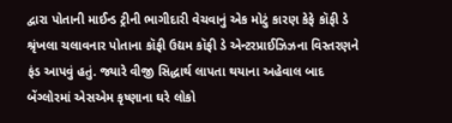દ્વારા પોતાની માઈન્ડ ટ્રીની ભાગીદારી વેચવાનું એક મોટું કારણ કેફે કૉફી ડે શ્રૃંખલા ચલાવનાર પોતાના કૉફી ઉદ્યમ કૉફી ડે એન્ટરપ્રાઈઝિઝના વિસ્તરણને ફંડ આપવું હતું. જ્યારે વીજી સિદ્ધાર્થ લાપતા થયાના અહેવાલ બાદ બેંગ્લોરમાં એસએમ કૃષ્ણાના ઘરે લોકો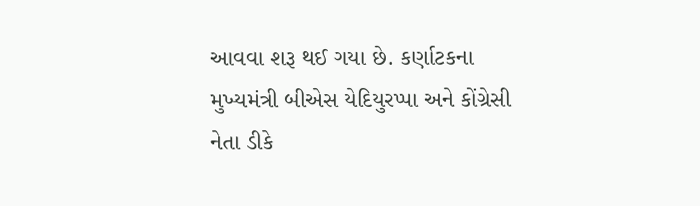આવવા શરૂ થઈ ગયા છે. કર્ણાટકના મુખ્યમંત્રી બીએસ યેદિયુરપ્પા અને કોંગ્રેસી નેતા ડીકે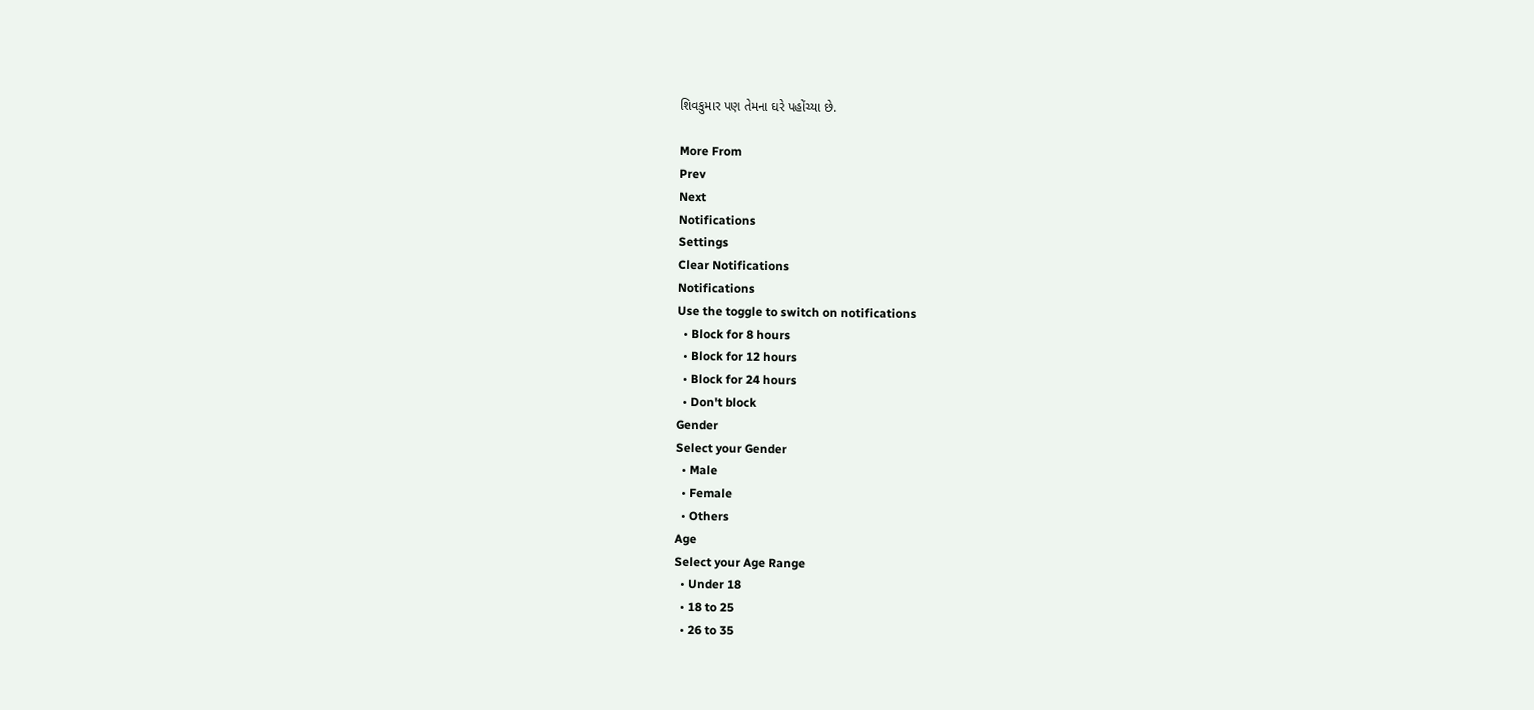શિવકુમાર પણ તેમના ઘરે પહોંચ્યા છે.

More From
Prev
Next
Notifications
Settings
Clear Notifications
Notifications
Use the toggle to switch on notifications
  • Block for 8 hours
  • Block for 12 hours
  • Block for 24 hours
  • Don't block
Gender
Select your Gender
  • Male
  • Female
  • Others
Age
Select your Age Range
  • Under 18
  • 18 to 25
  • 26 to 35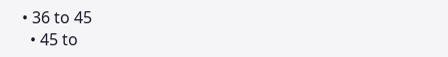• 36 to 45
  • 45 to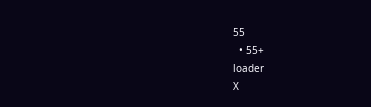55
  • 55+
loader
X